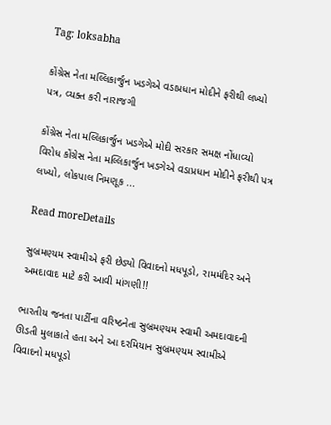Tag: loksabha

કોંગ્રેસ નેતા મલ્લિકાર્જુન ખડગેએ વડાપ્રધાન મોદીને ફરીથી લખ્યો પત્ર, વ્યક્ત કરી નારાજગી

કોંગ્રેસ નેતા મલ્લિકાર્જુન ખડગેએ મોદી સરકાર સમક્ષ નોંધાવ્યો વિરોધ કોંગ્રેસ નેતા મલ્લિકાર્જુન ખડગેએ વડાપ્રધાન મોદીને ફરીથી પત્ર લખ્યો, લોકપાલ નિમણૂક ...

Read moreDetails

સુબ્રમણ્યમ સ્વામીએ ફરી છેડ્યો વિવાદનો મધપૂડો, રામમંદિર અને અમદાવાદ માટે કરી આવી માંગણી!!

ભારતીય જનતા પાર્ટીના વરિષ્ઠનેતા સુબ્રમણ્યમ સ્વામી અમદાવાદની ઊડતી મુલાકાતે હતા અને આ દરમિયાન સુબ્રમણ્યમ સ્વામીએ  વિવાદનો મધપૂડો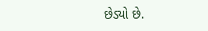છેડ્યો છે.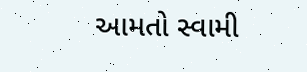આમતો સ્વામી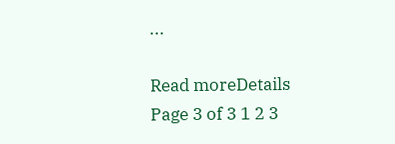...

Read moreDetails
Page 3 of 3 1 2 3